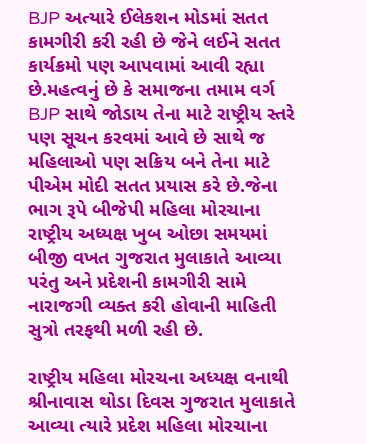BJP અત્યારે ઈલેકશન મોડમાં સતત કામગીરી કરી રહી છે જેને લઈને સતત કાર્યક્રમો પણ આપવામાં આવી રહ્યા છે.મહત્વનું છે કે સમાજના તમામ વર્ગ BJP સાથે જોડાય તેના માટે રાષ્ટ્રીય સ્તરે પણ સૂચન કરવમાં આવે છે સાથે જ મહિલાઓ પણ સક્રિય બને તેના માટે પીએમ મોદી સતત પ્રયાસ કરે છે.જેના ભાગ રૂપે બીજેપી મહિલા મોરચાના રાષ્ટ્રીય અધ્યક્ષ ખુબ ઓછા સમયમાં બીજી વખત ગુજરાત મુલાકાતે આવ્યા પરંતુ અને પ્રદેશની કામગીરી સામે નારાજગી વ્યક્ત કરી હોવાની માહિતી સુત્રો તરફથી મળી રહી છે.

રાષ્ટ્રીય મહિલા મોરચના અધ્યક્ષ વનાથી શ્રીનાવાસ થોડા દિવસ ગુજરાત મુલાકાતે આવ્યા ત્યારે પ્રદેશ મહિલા મોરચાના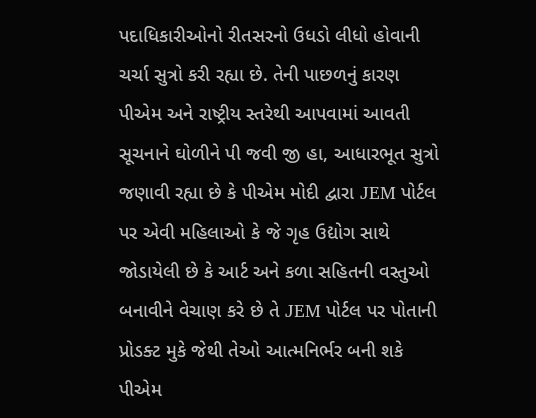પદાધિકારીઓનો રીતસરનો ઉધડો લીધો હોવાની ચર્ચા સુત્રો કરી રહ્યા છે. તેની પાછળનું કારણ પીએમ અને રાષ્ટ્રીય સ્તરેથી આપવામાં આવતી સૂચનાને ઘોળીને પી જવી જી હા, આધારભૂત સુત્રો જણાવી રહ્યા છે કે પીએમ મોદી દ્વારા JEM પોર્ટલ પર એવી મહિલાઓ કે જે ગૃહ ઉદ્યોગ સાથે જોડાયેલી છે કે આર્ટ અને કળા સહિતની વસ્તુઓ બનાવીને વેચાણ કરે છે તે JEM પોર્ટલ પર પોતાની પ્રોડક્ટ મુકે જેથી તેઓ આત્મનિર્ભર બની શકે પીએમ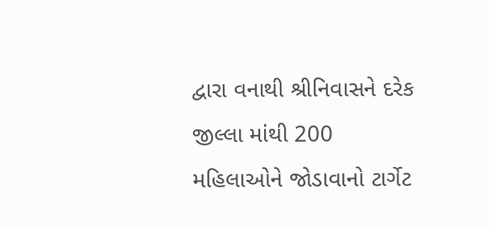દ્વારા વનાથી શ્રીનિવાસને દરેક જીલ્લા માંથી 200 મહિલાઓને જોડાવાનો ટાર્ગેટ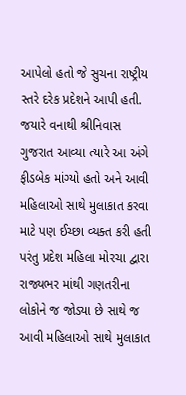આપેલો હતો જે સુચના રાષ્ટ્રીય સ્તરે દરેક પ્રદેશને આપી હતી.
જયારે વનાથી શ્રીનિવાસ ગુજરાત આવ્યા ત્યારે આ અંગે ફીડબેક માંગ્યો હતો અને આવી મહિલાઓ સાથે મુલાકાત કરવા માટે પણ ઈચ્છા વ્યક્ત કરી હતી પરંતુ પ્રદેશ મહિલા મોરચા દ્વારા રાજ્યભર માંથી ગણતરીના લોકોને જ જોડ્યા છે સાથે જ આવી મહિલાઓ સાથે મુલાકાત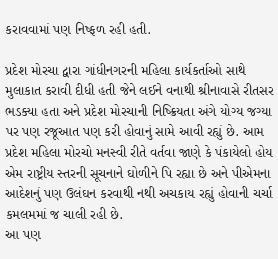કરાવવામાં પણ નિષ્ફળ રહી હતી.

પ્રદેશ મોરચા દ્વારા ગાંધીનગરની મહિલા કાર્યકર્તાઓ સાથે મુલાકાત કરાવી દીધી હતી જેને લઈને વનાથી શ્રીનાવાસે રીતસર ભડક્યા હતા અને પ્રદેશ મોરચાની નિષ્ક્રિયતા અંગે યોગ્ય જગ્યા પર પણ રજૂઆત પણ કરી હોવાનું સામે આવી રહ્યું છે. આમ પ્રદેશ મહિલા મોરચો મનસ્વી રીતે વર્તવા જાણે કે પંકાયેલો હોય એમ રાષ્ટ્રીય સ્તરની સૂચનાને ઘોળીને પિ રહ્યા છે અને પીએમના આદેશનું પણ ઉલંઘન કરવાથી નથી અચકાય રહ્યું હોવાની ચર્ચા કમલમમાં જ ચાલી રહી છે.
આ પણ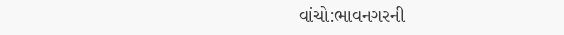વાંચો:ભાવનગરની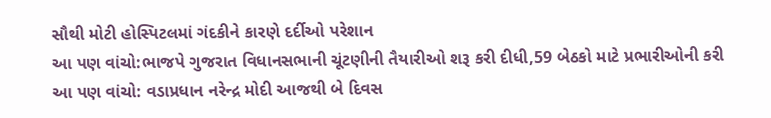સૌથી મોટી હોસ્પિટલમાં ગંદકીને કારણે દર્દીઓ પરેશાન
આ પણ વાંચો:ભાજપે ગુજરાત વિધાનસભાની ચૂંટણીની તૈયારીઓ શરૂ કરી દીધી,59 બેઠકો માટે પ્રભારીઓની કરી
આ પણ વાંચો: વડાપ્રધાન નરેન્દ્ર મોદી આજથી બે દિવસ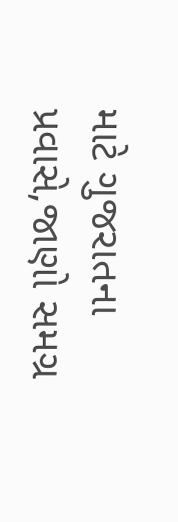માટે ગુજરાતના પ્રવાસે,જાણો સમગ્ર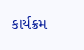કાર્યક્રમ